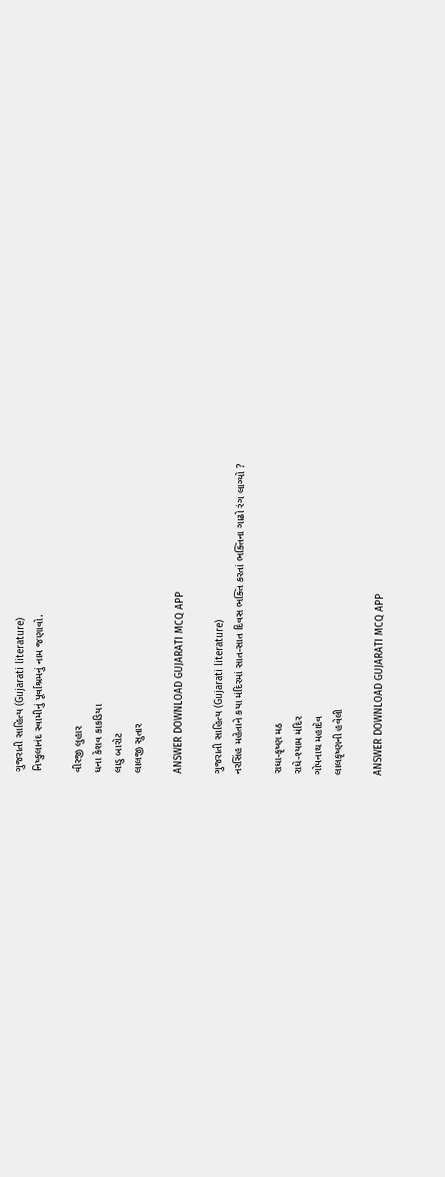ગુજરાતી સાહિત્ય (Gujarati literature)
નિષ્કુલાનંદ સ્વામીનું પૂર્વાશ્રમનું નામ જણાવો.

વીરજી લુહાર
ધના કેશવ કાકડિયા
લાડુ બારોટ
લાલજી સુતાર

ANSWER DOWNLOAD GUJARATI MCQ APP

ગુજરાતી સાહિત્ય (Gujarati literature)
નરસિંહ મહેતાને કયા મંદિરમાં સાત-સાત દિવસ ભક્તિ કરતાં ભક્તિના ગાઢો રંગ લાગ્યો ?

રાધા-કૃષ્ણ મઠ
રાધે-શ્યામ મંદિર
ગોપનાથ મહાદેવ
લાલકૃષ્ણની હવેલી

ANSWER DOWNLOAD GUJARATI MCQ APP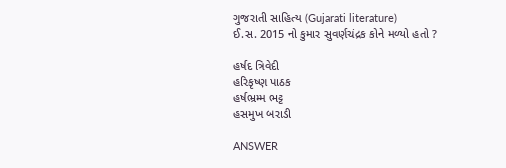ગુજરાતી સાહિત્ય (Gujarati literature)
ઈ.સ. 2015 નો કુમાર સુવર્ણચંદ્રક કોને મળ્યો હતો ?

હર્ષદ ત્રિવેદી
હરિકૃષ્ણ પાઠક
હર્ષભ્રમ્મ ભટ્ટ
હસમુખ બરાડી

ANSWER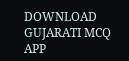DOWNLOAD GUJARATI MCQ APP